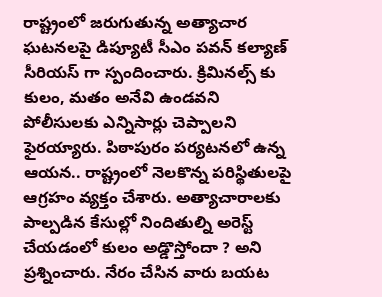రాష్ట్రంలో జరుగుతున్న అత్యాచార ఘటనలపై డిప్యూటీ సీఎం పవన్ కల్యాణ్ సీరియస్ గా స్పందించారు. క్రిమినల్స్ కు కులం, మతం అనేవి ఉండవని పోలీసులకు ఎన్నిసార్లు చెప్పాలని ఫైరయ్యారు. పిఠాపురం పర్యటనలో ఉన్న ఆయన.. రాష్ట్రంలో నెలకొన్న పరిస్థితులపై ఆగ్రహం వ్యక్తం చేశారు. అత్యాచారాలకు పాల్పడిన కేసుల్లో నిందితుల్ని అరెస్ట్ చేయడంలో కులం అడ్డొస్తోందా ? అని ప్రశ్నించారు. నేరం చేసిన వారు బయట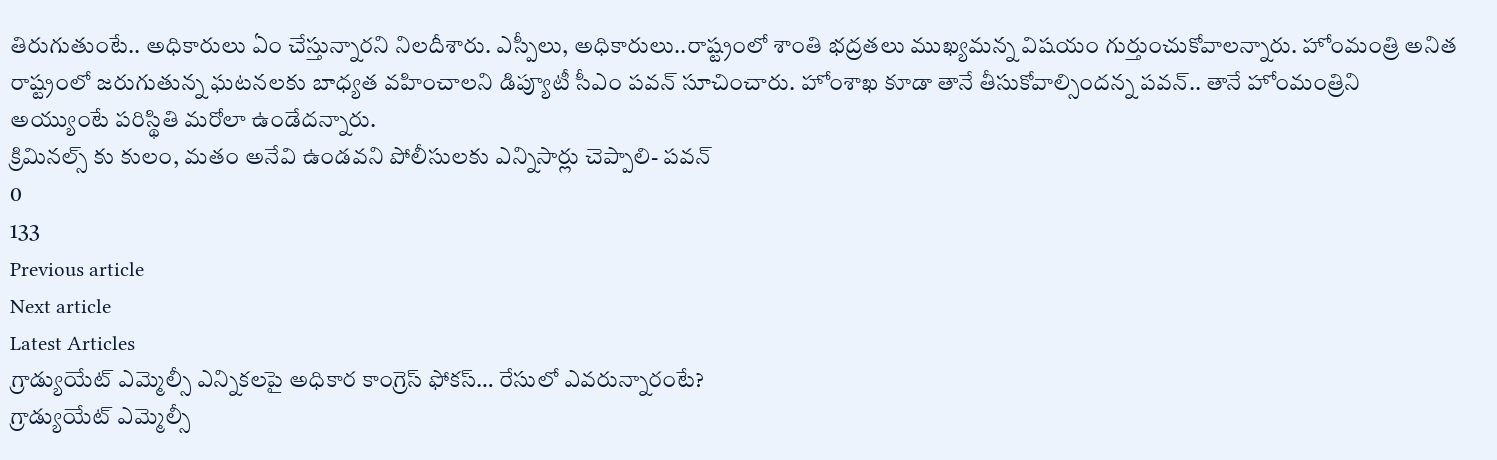తిరుగుతుంటే.. అధికారులు ఏం చేస్తున్నారని నిలదీశారు. ఎస్పీలు, అధికారులు..రాష్ట్రంలో శాంతి భద్రతలు ముఖ్యమన్న విషయం గుర్తుంచుకోవాలన్నారు. హోంమంత్రి అనిత రాష్ట్రంలో జరుగుతున్న ఘటనలకు బాధ్యత వహించాలని డిప్యూటీ సీఎం పవన్ సూచించారు. హోంశాఖ కూడా తానే తీసుకోవాల్సిందన్న పవన్.. తానే హోంమంత్రిని అయ్యుంటే పరిస్థితి మరోలా ఉండేదన్నారు.
క్రిమినల్స్ కు కులం, మతం అనేవి ఉండవని పోలీసులకు ఎన్నిసార్లు చెప్పాలి- పవన్
0
133
Previous article
Next article
Latest Articles
గ్రాడ్యుయేట్ ఎమ్మెల్సీ ఎన్నికలపై అధికార కాంగ్రెస్ ఫోకస్… రేసులో ఎవరున్నారంటే?
గ్రాడ్యుయేట్ ఎమ్మెల్సీ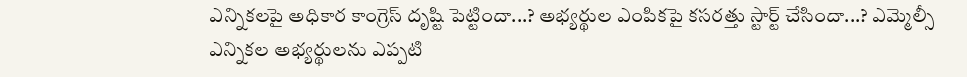ఎన్నికలపై అధికార కాంగ్రెస్ దృష్టి పెట్టిందా...? అభ్యర్థుల ఎంపికపై కసరత్తు స్టార్ట్ చేసిందా...? ఎమ్మెల్సీ ఎన్నికల అభ్యర్థులను ఎప్పటి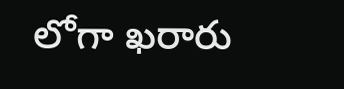లోగా ఖరారు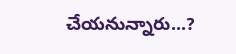చేయనున్నారు...?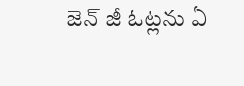జెన్ జీ ఓట్లను ఏ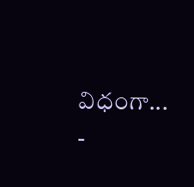విధంగా...
-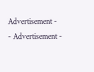Advertisement -
- Advertisement -